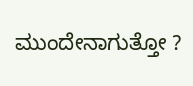ಮುಂದೇನಾಗುತ್ತೋ ?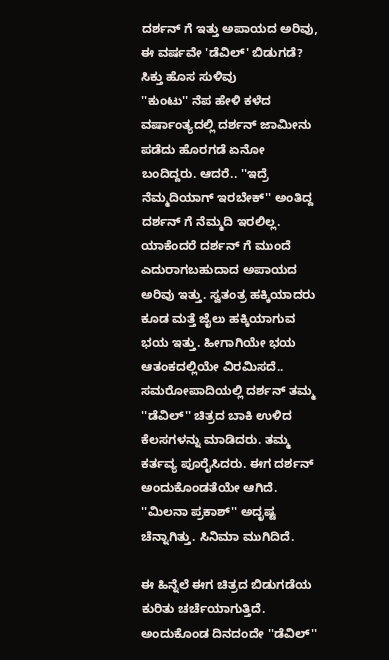ದರ್ಶನ್ ಗೆ ಇತ್ತು ಅಪಾಯದ ಅರಿವು, ಈ ವರ್ಷವೇ 'ಡೆವಿಲ್' ಬಿಡುಗಡೆ? ಸಿಕ್ತು ಹೊಸ ಸುಳಿವು
''ಕುಂಟು'' ನೆಪ ಹೇಳಿ ಕಳೆದ ವರ್ಷಾಂತ್ಯದಲ್ಲಿ ದರ್ಶನ್ ಜಾಮೀನು ಪಡೆದು ಹೊರಗಡೆ ಏನೋ ಬಂದಿದ್ದರು. ಆದರೆ.. ''ಇದ್ರೆ ನೆಮ್ಮದಿಯಾಗ್ ಇರಬೇಕ್'' ಅಂತಿದ್ದ ದರ್ಶನ್ ಗೆ ನೆಮ್ಮದಿ ಇರಲಿಲ್ಲ. ಯಾಕೆಂದರೆ ದರ್ಶನ್ ಗೆ ಮುಂದೆ ಎದುರಾಗಬಹುದಾದ ಅಪಾಯದ ಅರಿವು ಇತ್ತು. ಸ್ವತಂತ್ರ ಹಕ್ಕಿಯಾದರು ಕೂಡ ಮತ್ತೆ ಜೈಲು ಹಕ್ಕಿಯಾಗುವ ಭಯ ಇತ್ತು. ಹೀಗಾಗಿಯೇ ಭಯ ಆತಂಕದಲ್ಲಿಯೇ ವಿರಮಿಸದೆ..
ಸಮರೋಪಾದಿಯಲ್ಲಿ ದರ್ಶನ್ ತಮ್ಮ ''ಡೆವಿಲ್'' ಚಿತ್ರದ ಬಾಕಿ ಉಳಿದ ಕೆಲಸಗಳನ್ನು ಮಾಡಿದರು. ತಮ್ಮ ಕರ್ತವ್ಯ ಪೂರೈಸಿದರು. ಈಗ ದರ್ಶನ್ ಅಂದುಕೊಂಡತೆಯೇ ಆಗಿದೆ. ''ಮಿಲನಾ ಪ್ರಕಾಶ್'' ಅದೃಷ್ಟ ಚೆನ್ನಾಗಿತ್ತು. ಸಿನಿಮಾ ಮುಗಿದಿದೆ.

ಈ ಹಿನ್ನೆಲೆ ಈಗ ಚಿತ್ರದ ಬಿಡುಗಡೆಯ ಕುರಿತು ಚರ್ಚೆಯಾಗುತ್ತಿದೆ. ಅಂದುಕೊಂಡ ದಿನದಂದೇ ''ಡೆವಿಲ್''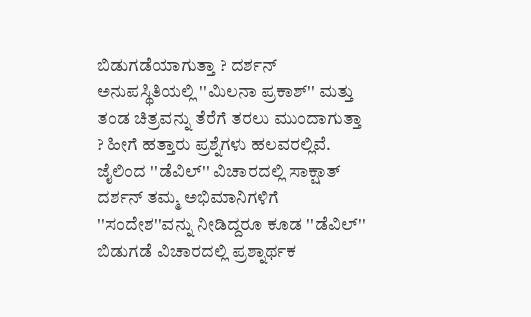ಬಿಡುಗಡೆಯಾಗುತ್ತಾ ? ದರ್ಶನ್ ಅನುಪಸ್ಥಿತಿಯಲ್ಲಿ ''ಮಿಲನಾ ಪ್ರಕಾಶ್'' ಮತ್ತು ತಂಡ ಚಿತ್ರವನ್ನು ತೆರೆಗೆ ತರಲು ಮುಂದಾಗುತ್ತಾ ? ಹೀಗೆ ಹತ್ತಾರು ಪ್ರಶ್ನೆಗಳು ಹಲವರಲ್ಲಿವೆ. ಜೈಲಿಂದ ''ಡೆವಿಲ್'' ವಿಚಾರದಲ್ಲಿ ಸಾಕ್ಷಾತ್ ದರ್ಶನ್ ತಮ್ಮ ಅಭಿಮಾನಿಗಳಿಗೆ ''ಸಂದೇಶ''ವನ್ನು ನೀಡಿದ್ದರೂ ಕೂಡ ''ಡೆವಿಲ್'' ಬಿಡುಗಡೆ ವಿಚಾರದಲ್ಲಿ ಪ್ರಶ್ನಾರ್ಥಕ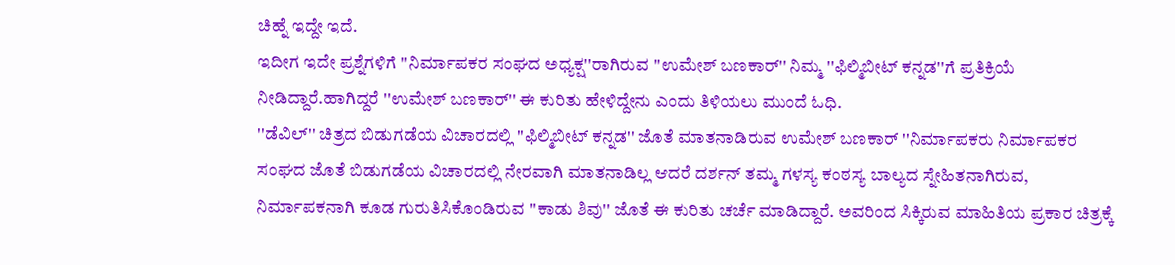ಚಿಹ್ನೆ ಇದ್ದೇ ಇದೆ.
ಇದೀಗ ಇದೇ ಪ್ರಶ್ನೆಗಳಿಗೆ ''ನಿರ್ಮಾಪಕರ ಸಂಘದ ಅಧ್ಯಕ್ಷ''ರಾಗಿರುವ ''ಉಮೇಶ್ ಬಣಕಾರ್'' ನಿಮ್ಮ ''ಫಿಲ್ಮಿಬೀಟ್ ಕನ್ನಡ''ಗೆ ಪ್ರತಿಕ್ರಿಯೆ ನೀಡಿದ್ದಾರೆ.ಹಾಗಿದ್ದರೆ ''ಉಮೇಶ್ ಬಣಕಾರ್'' ಈ ಕುರಿತು ಹೇಳಿದ್ದೇನು ಎಂದು ತಿಳಿಯಲು ಮುಂದೆ ಓಧಿ.
''ಡೆವಿಲ್'' ಚಿತ್ರದ ಬಿಡುಗಡೆಯ ವಿಚಾರದಲ್ಲಿ ''ಫಿಲ್ಮಿಬೀಟ್ ಕನ್ನಡ'' ಜೊತೆ ಮಾತನಾಡಿರುವ ಉಮೇಶ್ ಬಣಕಾರ್ ''ನಿರ್ಮಾಪಕರು ನಿರ್ಮಾಪಕರ ಸಂಘದ ಜೊತೆ ಬಿಡುಗಡೆಯ ವಿಚಾರದಲ್ಲಿ ನೇರವಾಗಿ ಮಾತನಾಡಿಲ್ಲ ಆದರೆ ದರ್ಶನ್ ತಮ್ಮ ಗಳಸ್ಯ ಕಂಠಸ್ಯ ಬಾಲ್ಯದ ಸ್ನೇಹಿತನಾಗಿರುವ, ನಿರ್ಮಾಪಕನಾಗಿ ಕೂಡ ಗುರುತಿಸಿಕೊಂಡಿರುವ ''ಕಾಡು ಶಿವು'' ಜೊತೆ ಈ ಕುರಿತು ಚರ್ಚೆ ಮಾಡಿದ್ದಾರೆ. ಅವರಿಂದ ಸಿಕ್ಕಿರುವ ಮಾಹಿತಿಯ ಪ್ರಕಾರ ಚಿತ್ರಕ್ಕೆ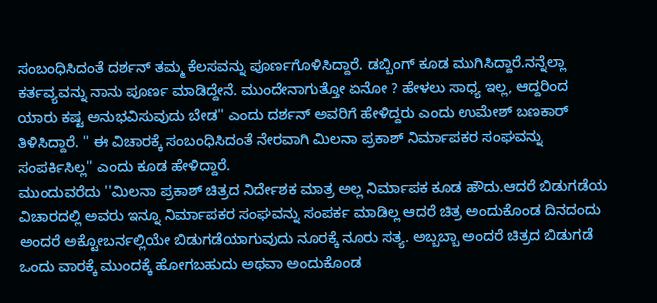ಸಂಬಂಧಿಸಿದಂತೆ ದರ್ಶನ್ ತಮ್ಮ ಕೆಲಸವನ್ನು ಪೂರ್ಣಗೊಳಿಸಿದ್ದಾರೆ. ಡಬ್ಬಿಂಗ್ ಕೂಡ ಮುಗಿಸಿದ್ದಾರೆ.ನನ್ನೆಲ್ಲಾ ಕರ್ತವ್ಯವನ್ನು ನಾನು ಪೂರ್ಣ ಮಾಡಿದ್ದೇನೆ. ಮುಂದೇನಾಗುತ್ತೋ ಏನೋ ? ಹೇಳಲು ಸಾಧ್ಯ ಇಲ್ಲ, ಆದ್ದರಿಂದ ಯಾರು ಕಷ್ಟ ಅನುಭವಿಸುವುದು ಬೇಡ'' ಎಂದು ದರ್ಶನ್ ಅವರಿಗೆ ಹೇಳಿದ್ದರು ಎಂದು ಉಮೇಶ್ ಬಣಕಾರ್ ತಿಳಿಸಿದ್ದಾರೆ. '' ಈ ವಿಚಾರಕ್ಕೆ ಸಂಬಂಧಿಸಿದಂತೆ ನೇರವಾಗಿ ಮಿಲನಾ ಪ್ರಕಾಶ್ ನಿರ್ಮಾಪಕರ ಸಂಘವನ್ನು ಸಂಪರ್ಕಿಸಿಲ್ಲ'' ಎಂದು ಕೂಡ ಹೇಳಿದ್ದಾರೆ.
ಮುಂದುವರೆದು ''ಮಿಲನಾ ಪ್ರಕಾಶ್ ಚಿತ್ರದ ನಿರ್ದೇಶಕ ಮಾತ್ರ ಅಲ್ಲ ನಿರ್ಮಾಪಕ ಕೂಡ ಹೌದು.ಆದರೆ ಬಿಡುಗಡೆಯ ವಿಚಾರದಲ್ಲಿ ಅವರು ಇನ್ನೂ ನಿರ್ಮಾಪಕರ ಸಂಘವನ್ನು ಸಂಪರ್ಕ ಮಾಡಿಲ್ಲ ಆದರೆ ಚಿತ್ರ ಅಂದುಕೊಂಡ ದಿನದಂದು ಅಂದರೆ ಅಕ್ಟೋಬರ್ನಲ್ಲಿಯೇ ಬಿಡುಗಡೆಯಾಗುವುದು ನೂರಕ್ಕೆ ನೂರು ಸತ್ಯ. ಅಬ್ಬಬ್ಬಾ ಅಂದರೆ ಚಿತ್ರದ ಬಿಡುಗಡೆ ಒಂದು ವಾರಕ್ಕೆ ಮುಂದಕ್ಕೆ ಹೋಗಬಹುದು ಅಥವಾ ಅಂದುಕೊಂಡ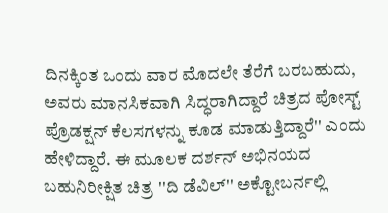ದಿನಕ್ಕಿಂತ ಒಂದು ವಾರ ಮೊದಲೇ ತೆರೆಗೆ ಬರಬಹುದು, ಅವರು ಮಾನಸಿಕವಾಗಿ ಸಿದ್ಧರಾಗಿದ್ದಾರೆ ಚಿತ್ರದ ಪೋಸ್ಟ್ ಪ್ರೊಡಕ್ಷನ್ ಕೆಲಸಗಳನ್ನು ಕೂಡ ಮಾಡುತ್ತಿದ್ದಾರೆ'' ಎಂದು ಹೇಳಿದ್ದಾರೆ. ಈ ಮೂಲಕ ದರ್ಶನ್ ಅಭಿನಯದ ಬಹುನಿರೀಕ್ಷಿತ ಚಿತ್ರ ''ದಿ ಡೆವಿಲ್'' ಅಕ್ಟೋಬರ್ನಲ್ಲಿ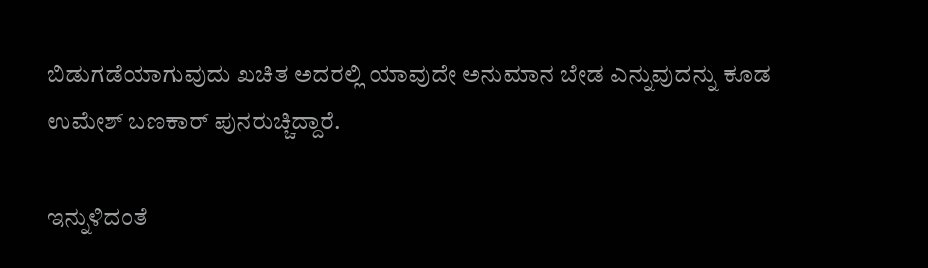ಬಿಡುಗಡೆಯಾಗುವುದು ಖಚಿತ ಅದರಲ್ಲಿ ಯಾವುದೇ ಅನುಮಾನ ಬೇಡ ಎನ್ನುವುದನ್ನು ಕೂಡ ಉಮೇಶ್ ಬಣಕಾರ್ ಪುನರುಚ್ಚಿದ್ದಾರೆ.

ಇನ್ನುಳಿದಂತೆ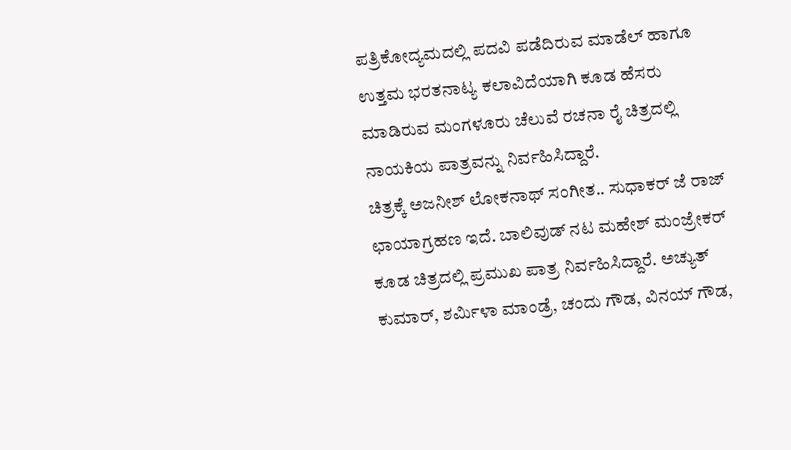ಪತ್ರಿಕೋದ್ಯಮದಲ್ಲಿ ಪದವಿ ಪಡೆದಿರುವ ಮಾಡೆಲ್ ಹಾಗೂ ಉತ್ತಮ ಭರತನಾಟ್ಯ ಕಲಾವಿದೆಯಾಗಿ ಕೂಡ ಹೆಸರು ಮಾಡಿರುವ ಮಂಗಳೂರು ಚೆಲುವೆ ರಚನಾ ರೈ ಚಿತ್ರದಲ್ಲಿ ನಾಯಕಿಯ ಪಾತ್ರವನ್ನು ನಿರ್ವಹಿಸಿದ್ದಾರೆ.
ಚಿತ್ರಕ್ಕೆ ಅಜನೀಶ್ ಲೋಕನಾಥ್ ಸಂಗೀತ.. ಸುಧಾಕರ್ ಜೆ ರಾಜ್ ಛಾಯಾಗ್ರಹಣ ಇದೆ. ಬಾಲಿವುಡ್ ನಟ ಮಹೇಶ್ ಮಂಜ್ರೇಕರ್ ಕೂಡ ಚಿತ್ರದಲ್ಲಿ ಪ್ರಮುಖ ಪಾತ್ರ ನಿರ್ವಹಿಸಿದ್ದಾರೆ. ಅಚ್ಯುತ್ ಕುಮಾರ್, ಶರ್ಮಿಳಾ ಮಾಂಡ್ರೆ, ಚಂದು ಗೌಡ, ವಿನಯ್ ಗೌಡ,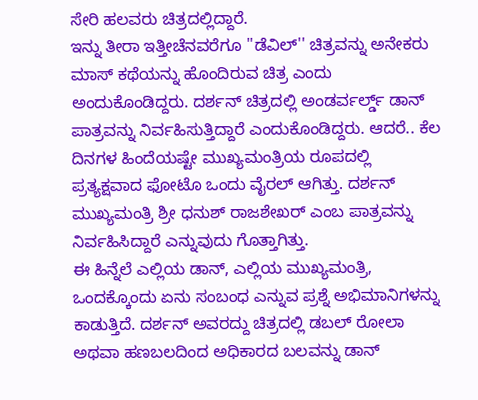ಸೇರಿ ಹಲವರು ಚಿತ್ರದಲ್ಲಿದ್ದಾರೆ.
ಇನ್ನು ತೀರಾ ಇತ್ತೀಚೆನವರೆಗೂ ''ಡೆವಿಲ್'' ಚಿತ್ರವನ್ನು ಅನೇಕರು ಮಾಸ್ ಕಥೆಯನ್ನು ಹೊಂದಿರುವ ಚಿತ್ರ ಎಂದು ಅಂದುಕೊಂಡಿದ್ದರು. ದರ್ಶನ್ ಚಿತ್ರದಲ್ಲಿ ಅಂಡರ್ವರ್ಲ್ಡ್ ಡಾನ್ ಪಾತ್ರವನ್ನು ನಿರ್ವಹಿಸುತ್ತಿದ್ದಾರೆ ಎಂದುಕೊಂಡಿದ್ದರು. ಆದರೆ.. ಕೆಲ ದಿನಗಳ ಹಿಂದೆಯಷ್ಟೇ ಮುಖ್ಯಮಂತ್ರಿಯ ರೂಪದಲ್ಲಿ ಪ್ರತ್ಯಕ್ಷವಾದ ಫೋಟೊ ಒಂದು ವೈರಲ್ ಆಗಿತ್ತು. ದರ್ಶನ್ ಮುಖ್ಯಮಂತ್ರಿ ಶ್ರೀ ಧನುಶ್ ರಾಜಶೇಖರ್ ಎಂಬ ಪಾತ್ರವನ್ನು ನಿರ್ವಹಿಸಿದ್ದಾರೆ ಎನ್ನುವುದು ಗೊತ್ತಾಗಿತ್ತು.
ಈ ಹಿನ್ನೆಲೆ ಎಲ್ಲಿಯ ಡಾನ್, ಎಲ್ಲಿಯ ಮುಖ್ಯಮಂತ್ರಿ, ಒಂದಕ್ಕೊಂದು ಏನು ಸಂಬಂಧ ಎನ್ನುವ ಪ್ರಶ್ನೆ ಅಭಿಮಾನಿಗಳನ್ನು ಕಾಡುತ್ತಿದೆ. ದರ್ಶನ್ ಅವರದ್ದು ಚಿತ್ರದಲ್ಲಿ ಡಬಲ್ ರೋಲಾ ಅಥವಾ ಹಣಬಲದಿಂದ ಅಧಿಕಾರದ ಬಲವನ್ನು ಡಾನ್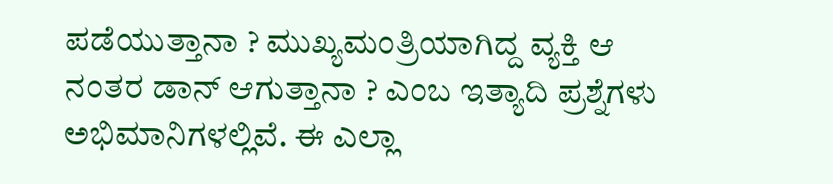ಪಡೆಯುತ್ತಾನಾ ? ಮುಖ್ಯಮಂತ್ರಿಯಾಗಿದ್ದ ವ್ಯಕ್ತಿ ಆ ನಂತರ ಡಾನ್ ಆಗುತ್ತಾನಾ ? ಎಂಬ ಇತ್ಯಾದಿ ಪ್ರಶ್ನೆಗಳು ಅಭಿಮಾನಿಗಳಲ್ಲಿವೆ. ಈ ಎಲ್ಲಾ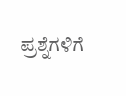ಪ್ರಶ್ನೆಗಳಿಗೆ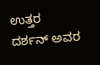ಉತ್ತರ ದರ್ಶನ್ ಅವರ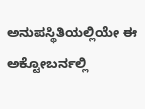ಅನುಪಸ್ಥಿತಿಯಲ್ಲಿಯೇ ಈ ಅಕ್ಟೋಬರ್ನಲ್ಲಿ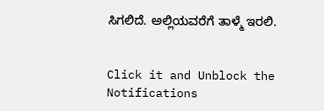ಸಿಗಲಿದೆ. ಅಲ್ಲಿಯವರೆಗೆ ತಾಳ್ಮೆ ಇರಲಿ.


Click it and Unblock the Notifications